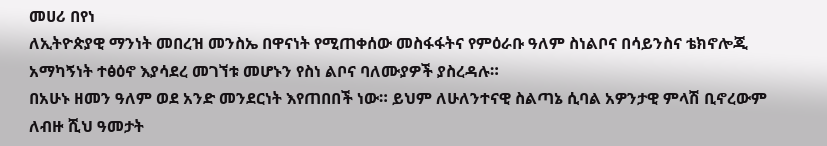መሀሪ በየነ
ለኢትዮጵያዊ ማንነት መበረዝ መንስኤ በዋናነት የሚጠቀሰው መስፋፋትና የምዕራቡ ዓለም ስነልቦና በሳይንስና ቴክኖሎጂ አማካኝነት ተፅዕኖ እያሳደረ መገኘቱ መሆኑን የስነ ልቦና ባለሙያዎች ያስረዳሉ።
በአሁኑ ዘመን ዓለም ወደ አንድ መንደርነት እየጠበበች ነው። ይህም ለሁለንተናዊ ስልጣኔ ሲባል አዎንታዊ ምላሽ ቢኖረውም ለብዙ ሺህ ዓመታት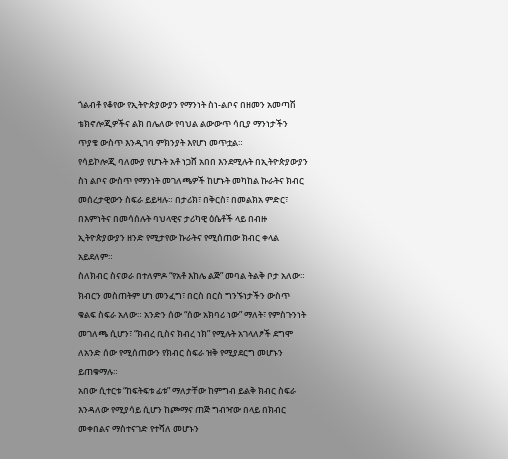ጎልብቶ የቆየው የኢትዮጵያውያን የማንነት ስነ-ልቦና በዘመን አመጣሽ ቴክኖሎጂዎችና ልክ በሌለው የባህል ልውውጥ ሳቢያ ማንነታችን ጥያቄ ውስጥ እንዲገባ ምክንያት እየሆነ መጥቷል።
የሳይኮሎጂ ባለሙያ የሆኑት አቶ ነጋሸ አበበ እንደሚሉት በኢትዮጵያውያን ስነ ልቦና ውስጥ የማንነት መገለጫዎች ከሆኑት መካከል ኩራትና ክብር መሰረታዊውን ስፍራ ይይዛሉ። በታሪክ፣ በቅርስ፣ በመልክአ ምድር፣ በእምነትና በመሳሰሉት ባህላዊና ታሪካዊ ዕሴቶች ላይ በብዙ ኢትዮጵያውያን ዘንድ የሚታየው ኩራትና የሚሰጠው ክብር ቀላል አይደለም።
ስለክብር ስናወራ በተለምዶ “የአቶ እከሌ ልጅ” መባል ትልቅ ቦታ አለው። ክብርን መስጠትም ሆነ መንፈግ፣ በርስ በርስ ግንኙነታችን ውስጥ ቁልፍ ስፍራ አለው። አንድን ሰው “ሰው አክባሪ ነው” ማለት፣ የምስጉንነት መገለጫ ሲሆን፣ “ክብረ ቢስና ክብረ ነክ” የሚሉት አገላለፆች ደግሞ ለአንድ ሰው የሚሰጠውን የክብር ስፍራ ዝቅ የሚያደርግ መሆኑን ይጠቁማሉ።
አበው ሲተርቱ “ከፍትፍቱ ፊቱ” ማለታቸው ከምግብ ይልቅ ክብር ስፍራ እንዳለው የሚያሳይ ሲሆን ከጮማና ጠጅ ግብዣው በላይ በክብር መቀበልና ማስተናገድ የተሻለ መሆኑን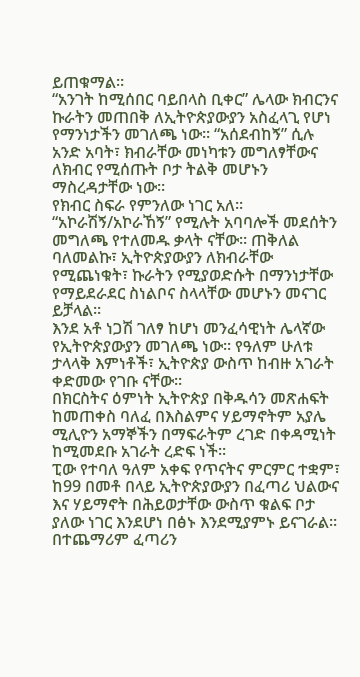ይጠቁማል።
“አንገት ከሚሰበር ባይበላስ ቢቀር” ሌላው ክብርንና ኩራትን መጠበቅ ለኢትዮጵያውያን አስፈላጊ የሆነ የማንነታችን መገለጫ ነው። “አሰደብከኝ” ሲሉ አንድ አባት፣ ክብራቸው መነካቱን መግለፃቸውና ለክብር የሚሰጡት ቦታ ትልቅ መሆኑን ማስረዳታቸው ነው።
የክብር ስፍራ የምንለው ነገር አለ። “አኮራሽኝ/አኮራኸኝ” የሚሉት አባባሎች መደሰትን መግለጫ የተለመዱ ቃላት ናቸው። ጠቅለል ባለመልኩ፣ ኢትዮጵያውያን ለክብራቸው የሚጨነቁት፣ ኩራትን የሚያወድሱት በማንነታቸው የማይደራደር ስነልቦና ስላላቸው መሆኑን መናገር ይቻላል።
እንደ አቶ ነጋሽ ገለፃ ከሆነ መንፈሳዊነት ሌላኛው የኢትዮጵያውያን መገለጫ ነው። የዓለም ሁለቱ ታላላቅ እምነቶች፣ ኢትዮጵያ ውስጥ ከብዙ አገራት ቀድመው የገቡ ናቸው።
በክርስትና ዕምነት ኢትዮጵያ በቅዱሳን መጽሐፍት ከመጠቀስ ባለፈ በእስልምና ሃይማኖትም አያሌ ሚሊዮን አማኞችን በማፍራትም ረገድ በቀዳሚነት ከሚመደቡ አገራት ረድፍ ነች።
ፒው የተባለ ዓለም አቀፍ የጥናትና ምርምር ተቋም፣ ከ99 በመቶ በላይ ኢትዮጵያውያን በፈጣሪ ህልውና እና ሃይማኖት በሕይወታቸው ውስጥ ቁልፍ ቦታ ያለው ነገር እንደሆነ በፅኑ እንደሚያምኑ ይናገራል።
በተጨማሪም ፈጣሪን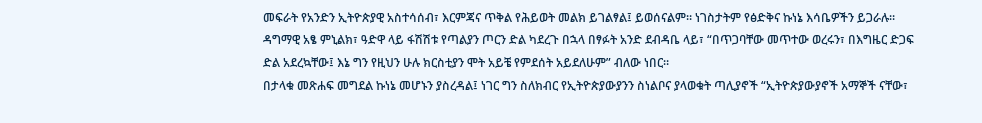መፍራት የአንድን ኢትዮጵያዊ አስተሳሰብ፣ እርምጃና ጥቅል የሕይወት መልክ ይገልፃል፤ ይወሰናልም። ነገስታትም የፅድቅና ኩነኔ እሳቤዎችን ይጋራሉ። ዳግማዊ አፄ ምኒልክ፣ ዓድዋ ላይ ፋሽሽቱ የጣልያን ጦርን ድል ካደረጉ በኋላ በፃፉት አንድ ደብዳቤ ላይ፣ “በጥጋባቸው መጥተው ወረሩን፣ በእግዜር ድጋፍ ድል አደረኳቸው፤ እኔ ግን የዚህን ሁሉ ክርስቲያን ሞት አይቼ የምደሰት አይደለሁም” ብለው ነበር።
በታላቁ መጽሐፍ መግደል ኩነኔ መሆኑን ያስረዳል፤ ነገር ግን ስለክብር የኢትዮጵያውያንን ስነልቦና ያላወቁት ጣሊያኖች “ኢትዮጵያውያኖች አማኞች ናቸው፣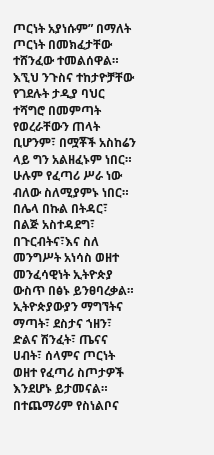ጦርነት አያነሱም” በማለት ጦርነት በመክፈታቸው ተሸንፈው ተመልሰዋል።
እኚህ ንጉስና ተከታዮቻቸው የገደሉት ታዲያ ባህር ተሻግሮ በመምጣት የወረራቸውን ጠላት ቢሆንም፣ በሟቾች አስከሬን ላይ ግን አልዘፈኑም ነበር። ሁሉም የፈጣሪ ሥራ ነው ብለው ስለሚያምኑ ነበር።
በሌላ በኩል በትዳር፣ በልጅ አስተዳደግ፣ በጉርብትና፣እና ስለ መንግሥት አነሳስ ወዘተ መንፈሳዊነት ኢትዮጵያ ውስጥ በፅኑ ይንፀባረቃል። ኢትዮጵያውያን ማግኘትና ማጣት፣ ደስታና ኀዘን፣ ድልና ሽንፈት፣ ጤናና ሀብት፣ ሰላምና ጦርነት ወዘተ የፈጣሪ ስጦታዎች እንደሆኑ ይታመናል።
በተጨማሪም የስነልቦና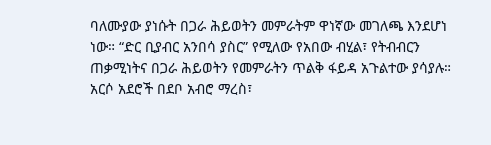ባለሙያው ያነሱት በጋራ ሕይወትን መምራትም ዋነኛው መገለጫ እንደሆነ ነው። “ድር ቢያብር አንበሳ ያስር” የሚለው የአበው ብሂል፣ የትብብርን ጠቃሚነትና በጋራ ሕይወትን የመምራትን ጥልቅ ፋይዳ አጉልተው ያሳያሉ። አርሶ አደሮች በደቦ አብሮ ማረስ፣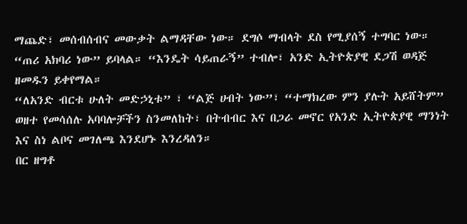ማጨድ፣ መሰብሰብና መውቃት ልማዳቸው ነው። ደግሶ ማብላት ደስ የሚያሰኝ ተግባር ነው። “ጠሪ አክባሪ ነው” ይባላል። “እንዴት ሳይጠራኝ” ተብሎ፣ አንድ ኢትዮጵያዊ ደጋሽ ወዳጅ ዘመዱን ይቀየማል።
“ለአንድ ብርቱ ሁለት መድኃኒቱ” ፣ “ልጅ ሀብት ነው”፣ “ተማክረው ምን ያሉት አይሸትም” ወዘተ የመሳሰሉ አባባሎቻችን ስንመለከት፣ በትብብር እና በጋራ መኖር የአንድ ኢትዮጵያዊ ማንነት እና ስነ ልቦና መገለጫ እንደሆኑ እንረዳለን።
በር ዘግቶ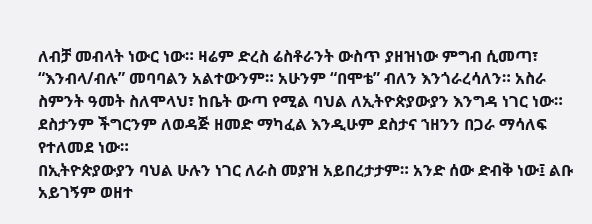ለብቻ መብላት ነውር ነው። ዛሬም ድረስ ሬስቶራንት ውስጥ ያዘዝነው ምግብ ሲመጣ፣ “እንብላ/ብሉ” መባባልን አልተውንም። አሁንም “በሞቴ” ብለን እንጎራረሳለን። አስራ ስምንት ዓመት ስለሞላህ፣ ከቤት ውጣ የሚል ባህል ለኢትዮጵያውያን እንግዳ ነገር ነው። ደስታንም ችግርንም ለወዳጅ ዘመድ ማካፈል እንዲሁም ደስታና ኀዘንን በጋራ ማሳለፍ የተለመደ ነው።
በኢትዮጵያውያን ባህል ሁሉን ነገር ለራስ መያዝ አይበረታታም። አንድ ሰው ድብቅ ነው፤ ልቡ አይገኝም ወዘተ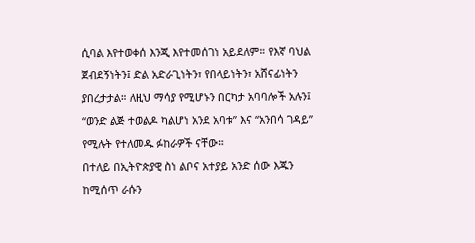ሲባል እየተወቀሰ እንጂ እየተመሰገነ አይደለም። የእኛ ባህል ጀብደኝነትን፤ ድል አድራጊነትን፣ የበላይነትን፣ አሸናፊነትን ያበረታታል። ለዚህ ማሳያ የሚሆኑን በርካታ አባባሎች አሉን፤ “ወንድ ልጅ ተወልዶ ካልሆነ አንደ አባቱ” እና “አንበሳ ገዳይ” የሚሉት የተለመዱ ፉከራዎች ናቸው።
በተለይ በኢትዮጵያዊ ስነ ልቦና አተያይ አንድ ሰው እጁን ከሚሰጥ ራሱን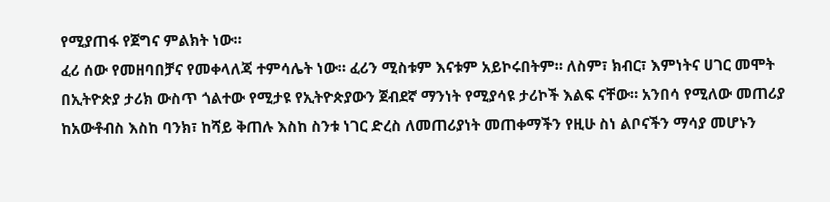የሚያጠፋ የጀግና ምልክት ነው።
ፈሪ ሰው የመዘባበቻና የመቀላለጃ ተምሳሌት ነው። ፈሪን ሚስቱም እናቱም አይኮሩበትም። ለስም፣ ክብር፣ እምነትና ሀገር መሞት በኢትዮጵያ ታሪክ ውስጥ ጎልተው የሚታዩ የኢትዮጵያውን ጀብደኛ ማንነት የሚያሳዩ ታሪኮች እልፍ ናቸው። አንበሳ የሚለው መጠሪያ ከአውቶብስ እስከ ባንክ፣ ከሻይ ቅጠሉ እስከ ስንቱ ነገር ድረስ ለመጠሪያነት መጠቀማችን የዚሁ ስነ ልቦናችን ማሳያ መሆኑን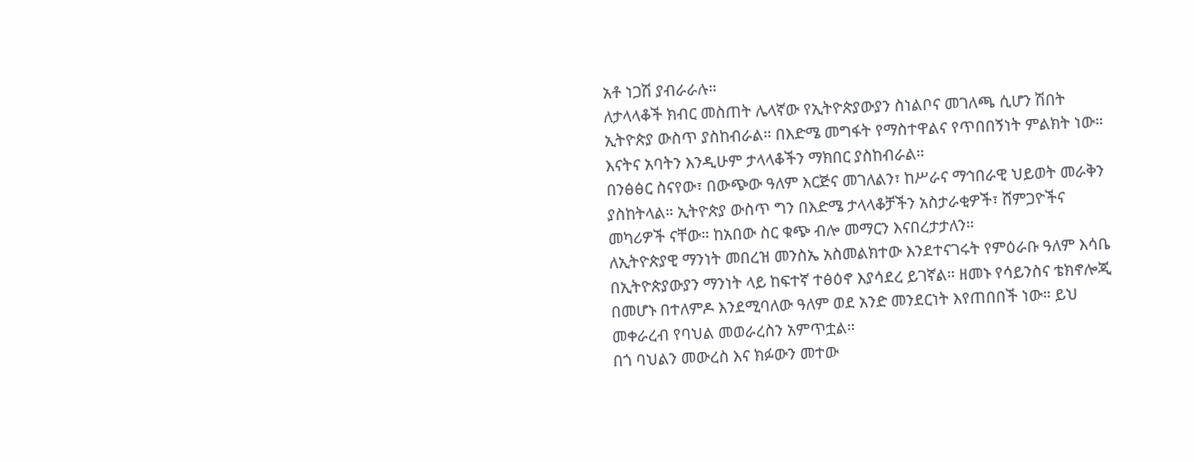አቶ ነጋሽ ያብራራሉ።
ለታላላቆች ክብር መስጠት ሌላኛው የኢትዮጵያውያን ስነልቦና መገለጫ ሲሆን ሽበት ኢትዮጵያ ውስጥ ያስከብራል። በእድሜ መግፋት የማስተዋልና የጥበበኝነት ምልክት ነው። እናትና አባትን እንዲሁም ታላላቆችን ማክበር ያስከብራል።
በንፅፅር ስናየው፣ በውጭው ዓለም እርጅና መገለልን፣ ከሥራና ማኅበራዊ ህይወት መራቅን ያስከትላል። ኢትዮጵያ ውስጥ ግን በእድሜ ታላላቆቻችን አስታራቂዎች፣ ሸምጋዮችና መካሪዎች ናቸው። ከአበው ስር ቁጭ ብሎ መማርን እናበረታታለን።
ለኢትዮጵያዊ ማንነት መበረዝ መንስኤ አስመልክተው እንደተናገሩት የምዕራቡ ዓለም እሳቤ በኢትዮጵያውያን ማንነት ላይ ከፍተኛ ተፅዕኖ እያሳደረ ይገኛል። ዘመኑ የሳይንስና ቴክኖሎጂ በመሆኑ በተለምዶ እንደሚባለው ዓለም ወደ አንድ መንደርነት እየጠበበች ነው። ይህ መቀራረብ የባህል መወራረስን አምጥቷል።
በጎ ባህልን መውረስ እና ክፉውን መተው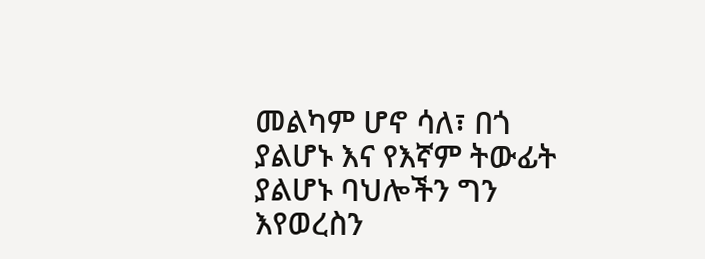መልካም ሆኖ ሳለ፣ በጎ ያልሆኑ እና የእኛም ትውፊት ያልሆኑ ባህሎችን ግን እየወረስን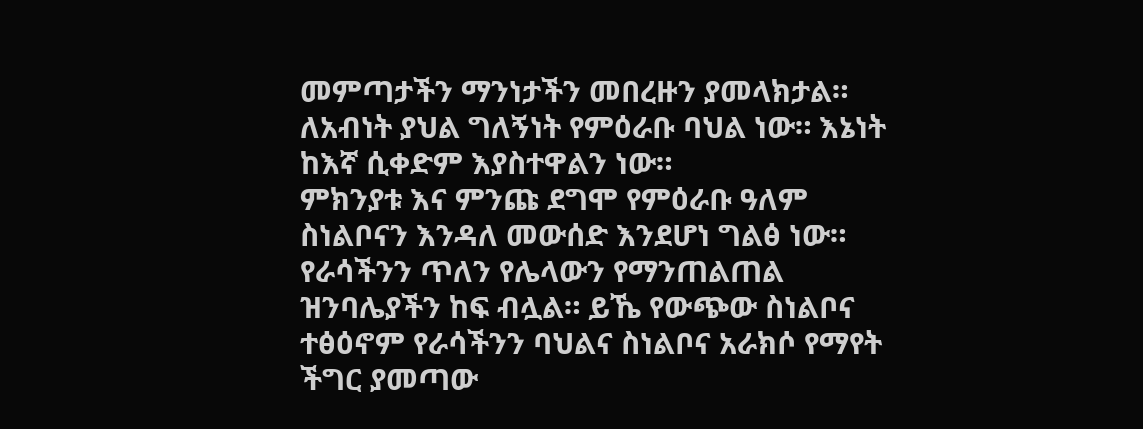መምጣታችን ማንነታችን መበረዙን ያመላክታል። ለአብነት ያህል ግለኝነት የምዕራቡ ባህል ነው። እኔነት ከእኛ ሲቀድም እያስተዋልን ነው።
ምክንያቱ እና ምንጩ ደግሞ የምዕራቡ ዓለም ስነልቦናን እንዳለ መውሰድ እንደሆነ ግልፅ ነው። የራሳችንን ጥለን የሌላውን የማንጠልጠል ዝንባሌያችን ከፍ ብሏል። ይኼ የውጭው ስነልቦና ተፅዕኖም የራሳችንን ባህልና ስነልቦና አራክሶ የማየት ችግር ያመጣው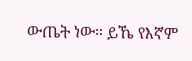ውጤት ነው። ይኼ የእኛም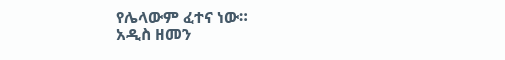የሌላውም ፈተና ነው።
አዲስ ዘመን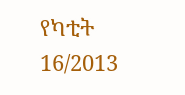የካቲት 16/2013